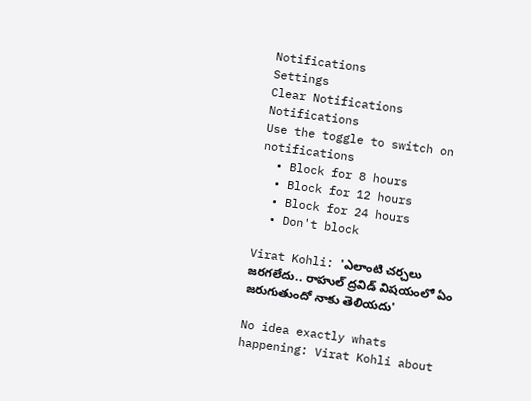Notifications
Settings
Clear Notifications
Notifications
Use the toggle to switch on notifications
  • Block for 8 hours
  • Block for 12 hours
  • Block for 24 hours
  • Don't block

Virat Kohli: 'ఎలాంటి చర్చలు జరగలేదు.. రాహుల్ ద్రవిడ్‌ విషయంలో ఏం జరుగుతుందో నాకు తెలియదు'

No idea exactly whats happening: Virat Kohli about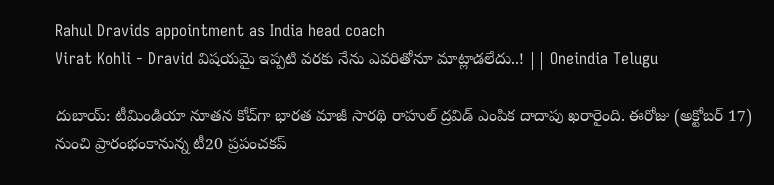Rahul Dravids appointment as India head coach
Virat Kohli - Dravid విషయమై ఇప్పటి వరకు నేను ఎవరితోనూ మాట్లాడలేదు..! || Oneindia Telugu

దుబాయ్: టీమిండియా నూతన కోచ్‌గా భారత మాజీ సారథి రాహుల్‌ ద్రవిడ్‌ ఎంపిక దాదాపు ఖరారైంది. ఈరోజు (అక్టోబర్ 17) నుంచి ప్రారంభంకానున్న టీ20 ప్రపంచకప్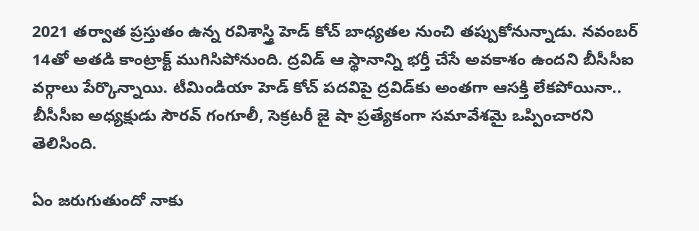2021 తర్వాత ప్రస్తుతం ఉన్న రవిశాస్త్రి హెడ్‌ కోచ్‌ బాధ్యతల నుంచి తప్పుకోనున్నాడు. నవంబర్ 14తో అతడి కాంట్రాక్ట్‌ ముగిసిపోనుంది. ద్రవిడ్‌ ఆ స్థానాన్ని భర్తీ చేసే అవకాశం ఉందని బీసీసీఐ వర్గాలు పేర్కొన్నాయి. టీమిండియా హెడ్ కోచ్ పదవిపై ద్రవిడ్‌కు అంతగా ఆసక్తి లేకపోయినా.. బీసీసీఐ అధ్యక్షుడు సౌరవ్ గంగూలీ, సెక్రటరీ జై షా ప్రత్యేకంగా సమావేశమై ఒప్పించారని తెలిసింది.

ఏం జరుగుతుందో నాకు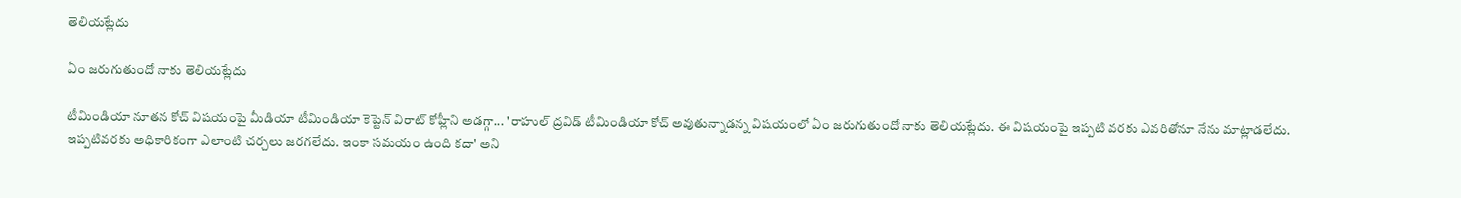తెలియట్లేదు

ఏం జరుగుతుందో నాకు తెలియట్లేదు

టీమిండియా నూతన కోచ్‌ విషయంపై మీడియా టీమిండియా కెప్టెన్ విరాట్ కోహ్లీని అడగ్గా... 'రాహుల్ ద్రవిడ్‌ టీమిండియా కోచ్‌ అవుతున్నాడన్న విషయంలో ఏం జరుగుతుందో నాకు తెలియట్లేదు. ఈ విషయంపై ఇప్పటి వరకు ఎవరితోనూ నేను మాట్లాడలేదు. ఇప్పటివరకు అధికారికంగా ఎలాంటి చర్చలు జరగలేదు. ఇంకా సమయం ఉంది కదా' అని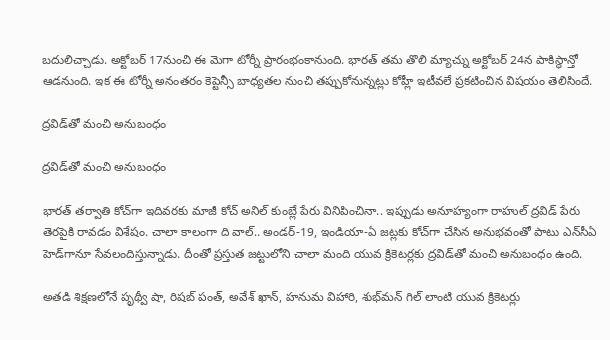బదులిచ్చాడు. అక్టోబర్ 17నుంచి ఈ మెగా టోర్నీ ప్రారంభంకానుంది. భారత్ తమ తొలి మ్యాచ్ను అక్టోబర్ 24న పాకిస్థాన్తో ఆడనుంది. ఇక ఈ టోర్నీ అనంతరం కెప్టెన్సీ బాధ్యతల నుంచి తప్పుకోనున్నట్లు కోహ్లీ ఇటీవలే ప్రకటించిన విషయం తెలిసిందే.

ద్రవిడ్‌తో మంచి అనుబంధం

ద్రవిడ్‌తో మంచి అనుబంధం

భారత్ తర్వాతి కోచ్‌గా ఇదివరకు మాజీ కోచ్‌ అనిల్‌ కుంబ్లే పేరు వినిపించినా.. ఇప్పుడు అనూహ్యంగా రాహుల్ ద్రవిడ్‌ పేరు తెరపైకి రావడం విశేషం. చాలా కాలంగా ది వాల్.. అండర్‌-19, ఇండియా-ఏ జట్లకు కోచ్‌గా చేసిన అనుభవంతో పాటు ఎన్‌సీఏ హెడ్‌గానూ సేవలందిస్తున్నాడు. దీంతో ప్రస్తుత జట్టులోని చాలా మంది యువ క్రికెటర్లకు ద్రవిడ్‌తో మంచి అనుబంధం ఉంది.

అతడి శిక్షణలోనే పృథ్వీ షా, రిషబ్ పంత్‌, అవేశ్‌ ఖాన్‌, హనుమ విహారి, శుభ్‌మన్‌ గిల్‌ లాంటి యువ క్రికెటర్లు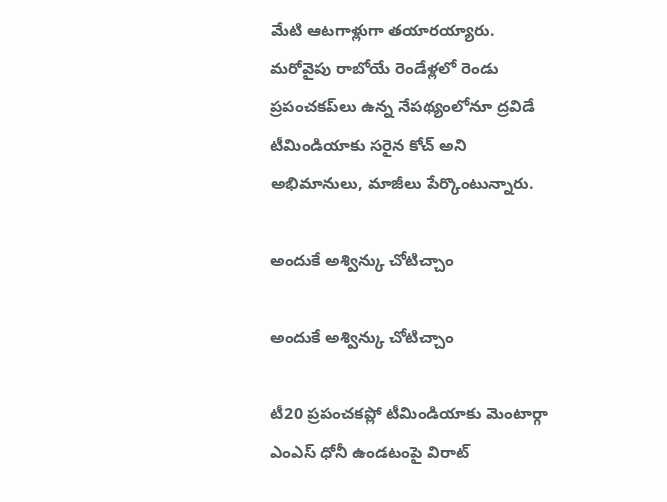మేటి ఆటగాళ్లుగా తయారయ్యారు. మరోవైపు రాబోయే రెండేళ్లలో రెండు ప్రపంచకప్‌లు ఉన్న నేపథ్యంలోనూ ద్రవిడే టీమిండియాకు సరైన కోచ్‌ అని అభిమానులు, మాజీలు పేర్కొంటున్నారు.

అందుకే అశ్విన్కు చోటిచ్చాం

అందుకే అశ్విన్కు చోటిచ్చాం

టీ20 ప్రపంచకప్లో టీమిండియాకు మెంటార్గా ఎంఎస్ ధోనీ ఉండటంపై విరాట్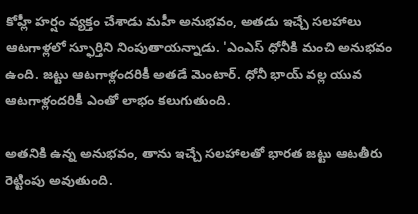కోహ్లీ హర్షం వ్యక్తం చేశాడు మహీ అనుభవం, అతడు ఇచ్చే సలహాలు ఆటగాళ్లలో స్ఫూర్తిని నింపుతాయన్నాడు. 'ఎంఎస్ ధోనీకి మంచి అనుభవం ఉంది. జట్టు ఆటగాళ్లందరికీ అతడే మెంటార్. ధోనీ భాయ్ వల్ల యువ ఆటగాళ్లందరికీ ఎంతో లాభం కలుగుతుంది.

అతనికి ఉన్న అనుభవం, తాను ఇచ్చే సలహాలతో భారత జట్టు ఆటతీరు రెట్టింపు అవుతుంది.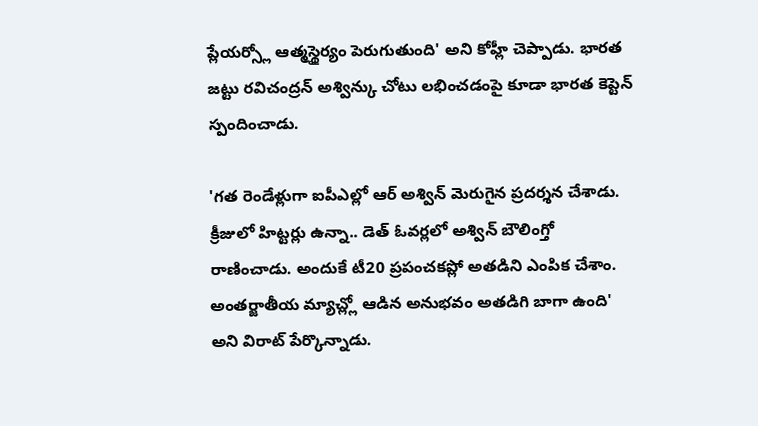ప్లేయర్స్లో ఆత్మస్థైర్యం పెరుగుతుంది' అని కోహ్లీ చెప్పాడు. భారత జట్టు రవిచంద్రన్ అశ్విన్కు చోటు లభించడంపై కూడా భారత కెప్టెన్ స్పందించాడు.

'గత రెండేళ్లుగా ఐపీఎల్లో ఆర్ అశ్విన్ మెరుగైన ప్రదర్శన చేశాడు. క్రీజులో హిట్టర్లు ఉన్నా.. డెత్ ఓవర్లలో అశ్విన్ బౌలింగ్తో రాణించాడు. అందుకే టీ20 ప్రపంచకప్లో అతడిని ఎంపిక చేశాం. అంతర్జాతీయ మ్యాచ్ల్లో ఆడిన అనుభవం అతడిగి బాగా ఉంది' అని విరాట్ పేర్కొన్నాడు.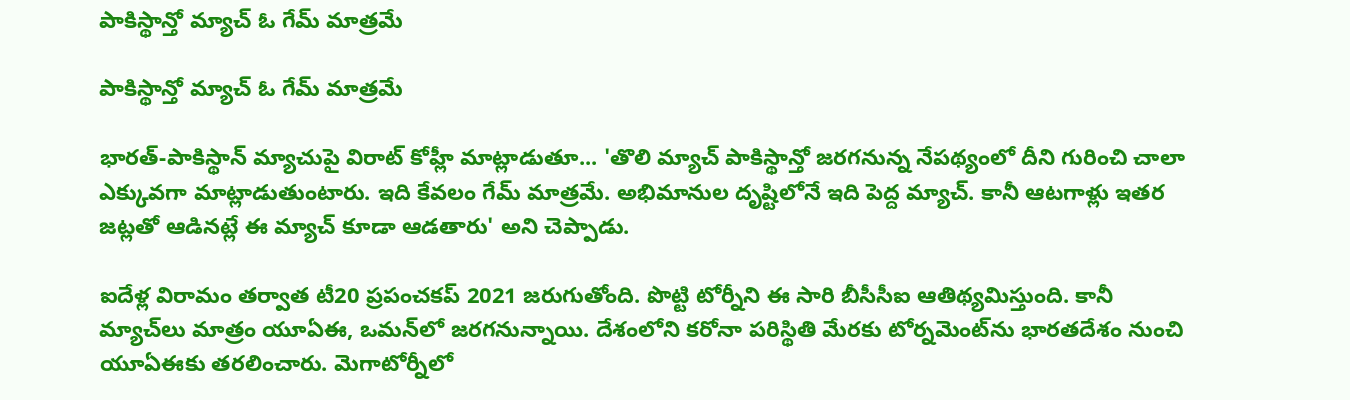పాకిస్థాన్తో మ్యాచ్ ఓ గేమ్ మాత్రమే

పాకిస్థాన్తో మ్యాచ్ ఓ గేమ్ మాత్రమే

భారత్-పాకిస్థాన్ మ్యాచుపై విరాట్ కోహ్లీ మాట్లాడుతూ... 'తొలి మ్యాచ్ పాకిస్థాన్తో జరగనున్న నేపథ్యంలో దీని గురించి చాలా ఎక్కువగా మాట్లాడుతుంటారు. ఇది కేవలం గేమ్ మాత్రమే. అభిమానుల దృష్టిలోనే ఇది పెద్ద మ్యాచ్. కానీ ఆటగాళ్లు ఇతర జట్లతో ఆడినట్లే ఈ మ్యాచ్ కూడా ఆడతారు' అని చెప్పాడు.

ఐదేళ్ల విరామం తర్వాత టీ20 ప్రపంచకప్ 2021 జరుగుతోంది. పొట్టి టోర్నీని ఈ సారి బీసీసీఐ ఆతిథ్యమిస్తుంది. కానీ మ్యాచ్‌లు మాత్రం యూఏఈ, ఒమన్‌లో జరగనున్నాయి. దేశంలోని కరోనా పరిస్థితి మేరకు టోర్నమెంట్‌ను భారతదేశం నుంచి యూఏఈకు తరలించారు. మెగాటోర్నీలో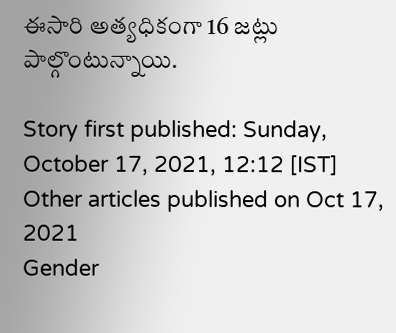ఈసారి అత్యధికంగా 16 జట్లు పాల్గొంటున్నాయి.

Story first published: Sunday, October 17, 2021, 12:12 [IST]
Other articles published on Oct 17, 2021
Gender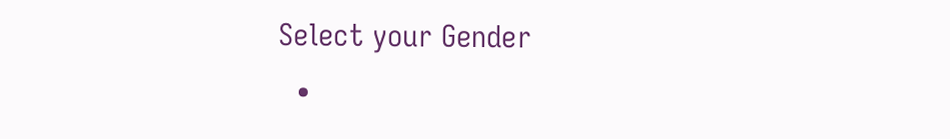Select your Gender
  •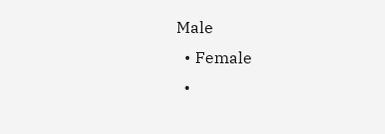Male
  • Female
  •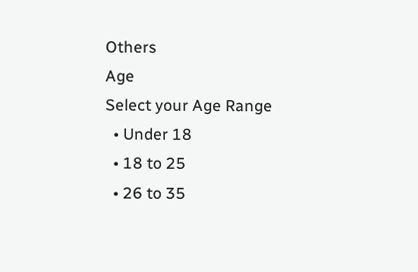Others
Age
Select your Age Range
  • Under 18
  • 18 to 25
  • 26 to 35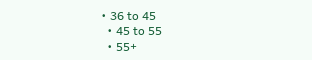• 36 to 45
  • 45 to 55
  • 55+